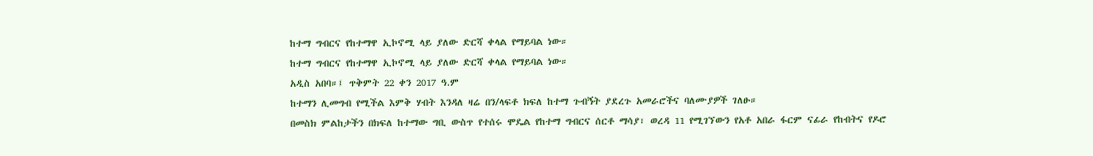ከተማ ግብርና የከተማዋ ኢኮኖሚ ላይ ያለው ድርሻ ቀላል የማይባል ነው።
ከተማ ግብርና የከተማዋ ኢኮኖሚ ላይ ያለው ድርሻ ቀላል የማይባል ነው።
አዲስ አበባ።፤ ጥቅምት 22 ቀን 2017 ዓ.ም
ከተማን ሊመግብ የሚችል እምቅ ሃብት እንዳለ ዛሬ በን/ላፍቶ ክፍለ ከተማ ጉብኝት ያደረጉ አመራሮችና ባለሙያዎች ገለፁ።
በመስክ ምልከታችን በክፍለ ከተማው ግቢ ውስጥ የተሰሩ ሞዴል የከተማ ግብርና ሰርቶ ማሳያ፣ ወረዳ 11 የሚገኘውን የአቶ አበራ ፋርም ናፊራ የከብትና የዶሮ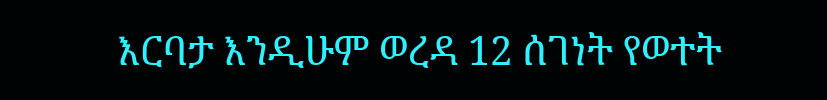እርባታ እንዲሁም ወረዳ 12 ሰገነት የወተት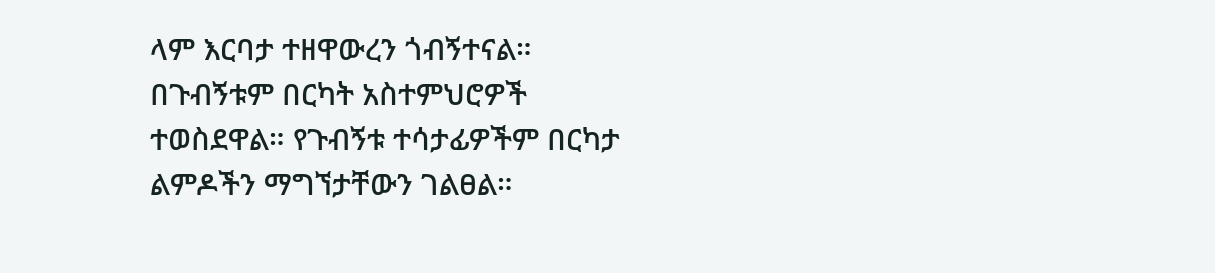ላም እርባታ ተዘዋውረን ጎብኝተናል።
በጉብኝቱም በርካት አስተምህሮዎች ተወስደዋል። የጉብኝቱ ተሳታፊዎችም በርካታ ልምዶችን ማግኘታቸውን ገልፀል።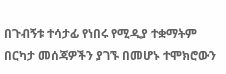በጉብኝቱ ተሳታፊ የነበሩ የሚዲያ ተቋማትም በርካታ መሰጃዎችን ያገኙ በመሆኑ ተሞክሮውን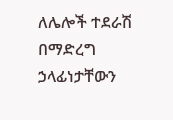ለሌሎች ተደራሽ በማድረግ ኃላፊነታቸውን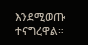እንደሚወጡ ተናግረዋል።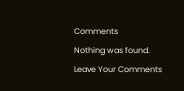Comments
Nothing was found.
Leave Your Comments